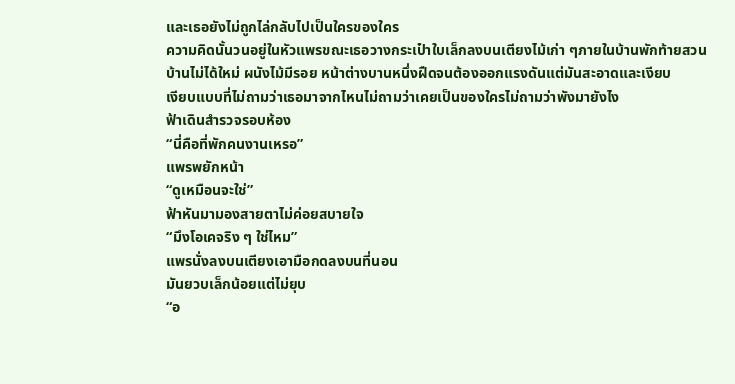และเธอยังไม่ถูกไล่กลับไปเป็นใครของใคร
ความคิดนั้นวนอยู่ในหัวแพรขณะเธอวางกระเป๋าใบเล็กลงบนเตียงไม้เก่า ๆภายในบ้านพักท้ายสวน
บ้านไม่ได้ใหม่ ผนังไม้มีรอย หน้าต่างบานหนึ่งฝืดจนต้องออกแรงดันแต่มันสะอาดและเงียบ
เงียบแบบที่ไม่ถามว่าเธอมาจากไหนไม่ถามว่าเคยเป็นของใครไม่ถามว่าพังมายังไง
ฟ้าเดินสำรวจรอบห้อง
“นี่คือที่พักคนงานเหรอ”
แพรพยักหน้า
“ดูเหมือนจะใช่”
ฟ้าหันมามองสายตาไม่ค่อยสบายใจ
“มึงโอเคจริง ๆ ใช่ไหม”
แพรนั่งลงบนเตียงเอามือกดลงบนที่นอน
มันยวบเล็กน้อยแต่ไม่ยุบ
“อ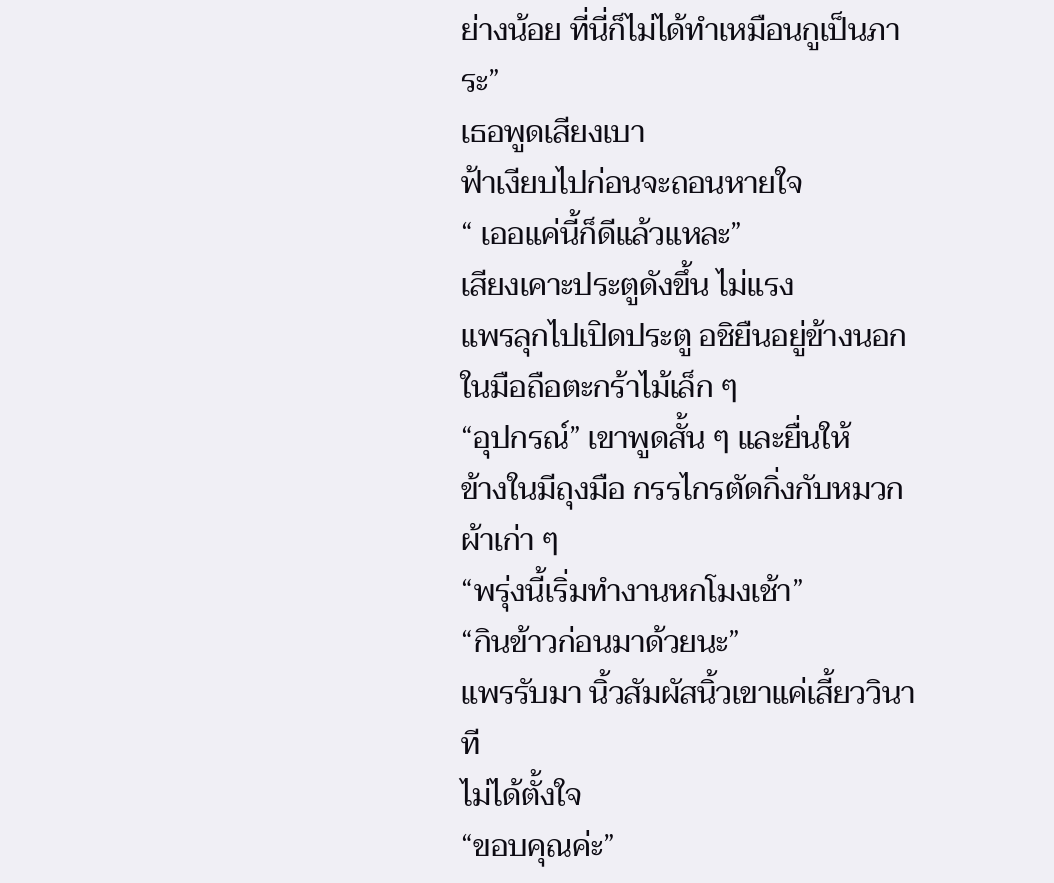ย่างน้อย ที่นี่ก็ไม่ได้ทำเหมือนกูเป็นภาระ”
เธอพูดเสียงเบา
ฟ้าเงียบไปก่อนจะถอนหายใจ
“ เออแค่นี้ก็ดีแล้วแหละ”
เสียงเคาะประตูดังขึ้น ไม่แรง
แพรลุกไปเปิดประตู อชิยืนอยู่ข้างนอกในมือถือตะกร้าไม้เล็ก ๆ
“อุปกรณ์” เขาพูดสั้น ๆ และยื่นให้
ข้างในมีถุงมือ กรรไกรตัดกิ่งกับหมวกผ้าเก่า ๆ
“พรุ่งนี้เริ่มทำงานหกโมงเช้า”
“กินข้าวก่อนมาด้วยนะ”
แพรรับมา นิ้วสัมผัสนิ้วเขาแค่เสี้ยววินาที
ไม่ได้ตั้งใจ
“ขอบคุณค่ะ”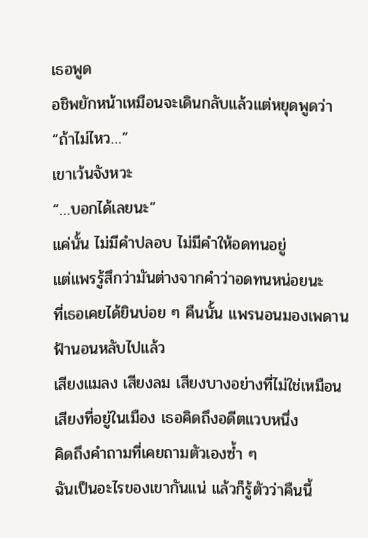เธอพูด
อชิพยักหน้าเหมือนจะเดินกลับแล้วแต่หยุดพูดว่า
“ถ้าไม่ไหว…”
เขาเว้นจังหวะ
“…บอกได้เลยนะ”
แค่นั้น ไม่มีคำปลอบ ไม่มีคำให้อดทนอยู่
แต่แพรรู้สึกว่ามันต่างจากคำว่าอดทนหน่อยนะ
ที่เธอเคยได้ยินบ่อย ๆ คืนนั้น แพรนอนมองเพดาน
ฟ้านอนหลับไปแล้ว
เสียงแมลง เสียงลม เสียงบางอย่างที่ไม่ใช่เหมือน
เสียงที่อยู่ในเมือง เธอคิดถึงอดีตแวบหนึ่ง
คิดถึงคำถามที่เคยถามตัวเองซ้ำ ๆ
ฉันเป็นอะไรของเขากันแน่ แล้วก็รู้ตัวว่าคืนนี้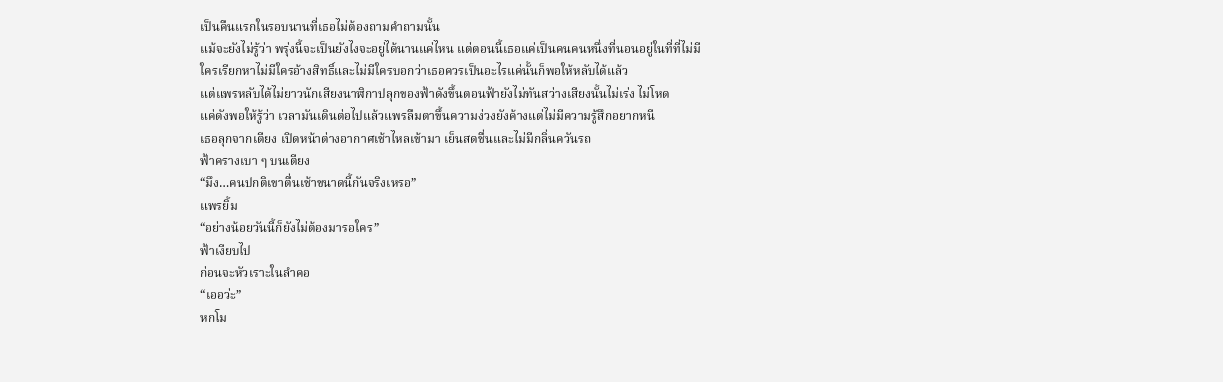เป็นคืนแรกในรอบนานที่เธอไม่ต้องถามคำถามนั้น
แม้จะยังไม่รู้ว่า พรุ่งนี้จะเป็นยังไงจะอยู่ได้นานแค่ไหน แต่ตอนนี้เธอแค่เป็นคนคนหนึ่งที่นอนอยู่ในที่ที่ไม่มีใครเรียกหาไม่มีใครอ้างสิทธิ์และไม่มีใครบอกว่าเธอควรเป็นอะไรแค่นั้นก็พอให้หลับได้แล้ว
แต่แพรหลับได้ไม่ยาวนักเสียงนาฬิกาปลุกของฟ้าดังขึ้นตอนฟ้ายังไม่ทันสว่างเสียงนั้นไม่เร่ง ไม่โหด
แค่ดังพอให้รู้ว่า เวลามันเดินต่อไปแล้วแพรลืมตาขึ้นความง่วงยังค้างแต่ไม่มีความรู้สึกอยากหนี
เธอลุกจากเตียง เปิดหน้าต่างอากาศเช้าไหลเข้ามา เย็นสดชื่นและไม่มีกลิ่นควันรถ
ฟ้าครางเบา ๆ บนเตียง
“มึง…คนปกติเขาตื่นเช้าขนาดนี้กันจริงเหรอ”
แพรยิ้ม
“อย่างน้อยวันนี้ก็ยังไม่ต้องมารอใคร”
ฟ้าเงียบไป
ก่อนจะหัวเราะในลำคอ
“เออว่ะ”
หกโม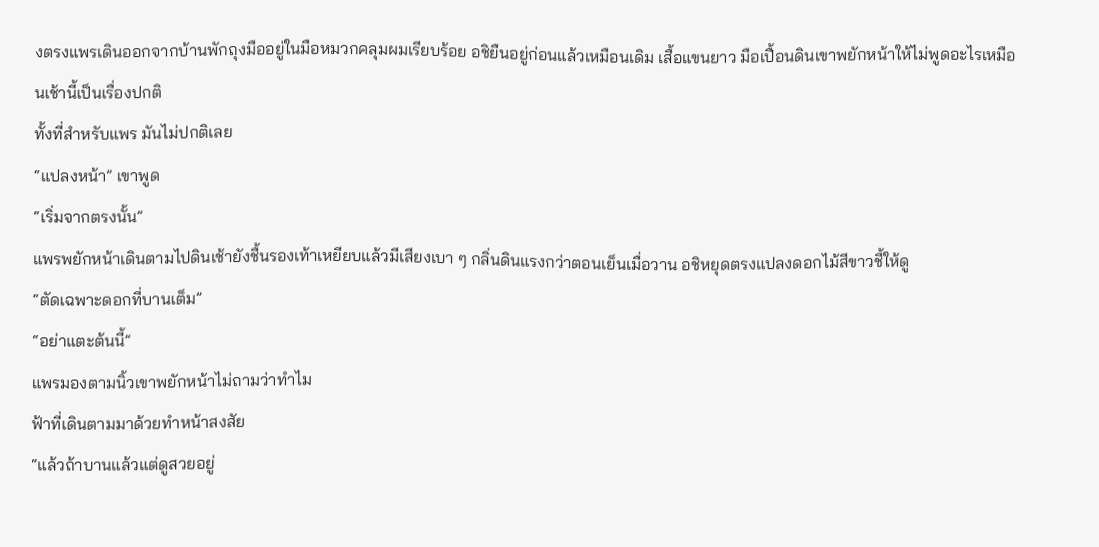งตรงแพรเดินออกจากบ้านพักถุงมืออยู่ในมือหมวกคลุมผมเรียบร้อย อชิยืนอยู่ก่อนแล้วเหมือนเดิม เสื้อแขนยาว มือเปื้อนดินเขาพยักหน้าให้ไม่พูดอะไรเหมือนเช้านี้เป็นเรื่องปกติ
ทั้งที่สำหรับแพร มันไม่ปกติเลย
“แปลงหน้า” เขาพูด
“เริ่มจากตรงนั้น”
แพรพยักหน้าเดินตามไปดินเช้ายังชื้นรองเท้าเหยียบแล้วมีเสียงเบา ๆ กลิ่นดินแรงกว่าตอนเย็นเมื่อวาน อชิหยุดตรงแปลงดอกไม้สีขาวชี้ให้ดู
“ตัดเฉพาะดอกที่บานเต็ม”
“อย่าแตะต้นนี้”
แพรมองตามนิ้วเขาพยักหน้าไม่ถามว่าทำไม
ฟ้าที่เดินตามมาด้วยทำหน้าสงสัย
“แล้วถ้าบานแล้วแต่ดูสวยอยู่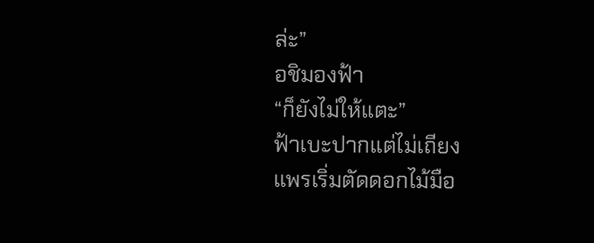ล่ะ”
อชิมองฟ้า
“ก็ยังไม่ให้แตะ”
ฟ้าเบะปากแต่ไม่เถียง
แพรเริ่มตัดดอกไม้มือ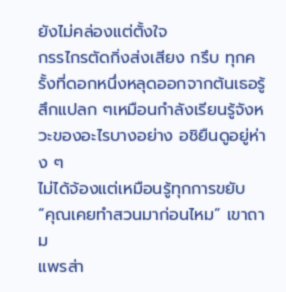ยังไม่คล่องแต่ตั้งใจ
กรรไกรตัดกิ่งส่งเสียง กรึบ ทุกครั้งที่ดอกหนึ่งหลุดออกจากต้นเธอรู้สึกแปลก ๆเหมือนกำลังเรียนรู้จังหวะของอะไรบางอย่าง อชิยืนดูอยู่ห่าง ๆ
ไม่ได้จ้องแต่เหมือนรู้ทุกการขยับ
“คุณเคยทำสวนมาก่อนไหม” เขาถาม
แพรส่า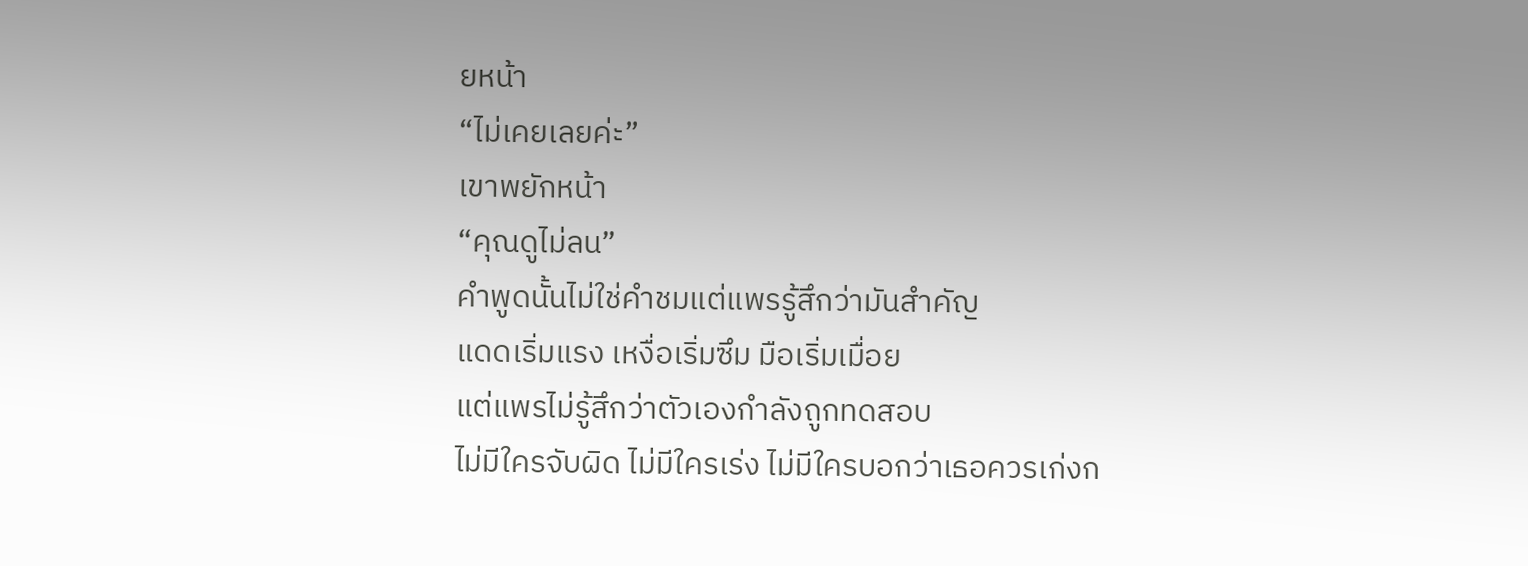ยหน้า
“ไม่เคยเลยค่ะ”
เขาพยักหน้า
“คุณดูไม่ลน”
คำพูดนั้นไม่ใช่คำชมแต่แพรรู้สึกว่ามันสำคัญ
แดดเริ่มแรง เหงื่อเริ่มซึม มือเริ่มเมื่อย
แต่แพรไม่รู้สึกว่าตัวเองกำลังถูกทดสอบ
ไม่มีใครจับผิด ไม่มีใครเร่ง ไม่มีใครบอกว่าเธอควรเก่งก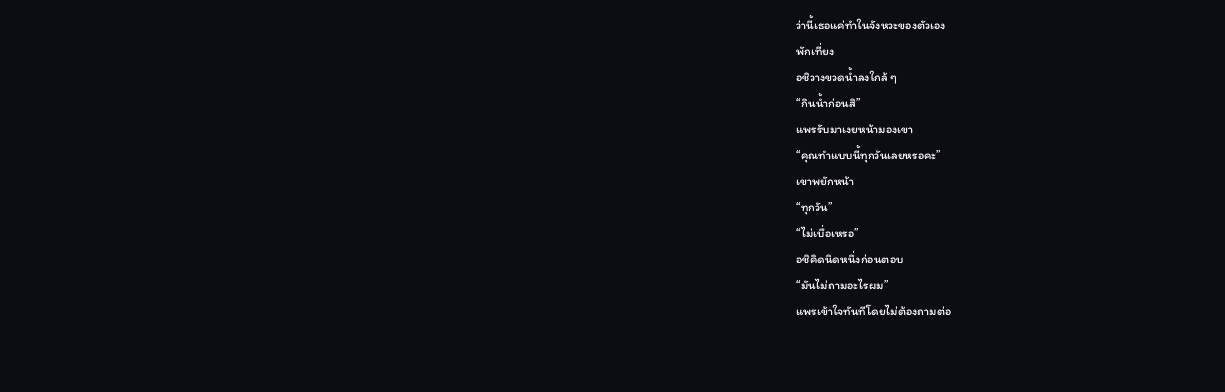ว่านี้เธอแค่ทำในจังหวะของตัวเอง
พักเที่ยง
อชิวางขวดน้ำลงใกล้ ๆ
“กินน้ำก่อนสิ”
แพรรับมาเงยหน้ามองเขา
“คุณทำแบบนี้ทุกวันเลยหรอคะ”
เขาพยักหน้า
“ทุกวัน”
“ไม่เบื่อเหรอ”
อชิคิดนิดหนึ่งก่อนตอบ
“มันไม่ถามอะไรผม”
แพรเข้าใจทันทีโดยไม่ต้องถามต่อ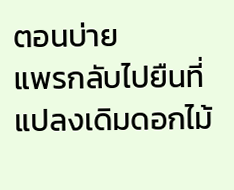ตอนบ่าย
แพรกลับไปยืนที่แปลงเดิมดอกไม้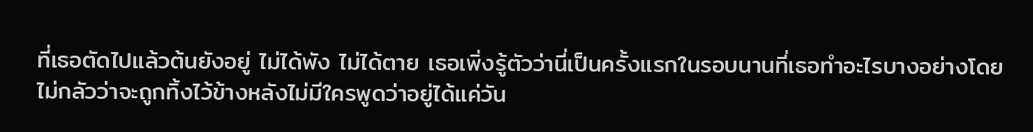ที่เธอตัดไปแล้วต้นยังอยู่ ไม่ได้พัง ไม่ได้ตาย เธอเพิ่งรู้ตัวว่านี่เป็นครั้งแรกในรอบนานที่เธอทำอะไรบางอย่างโดยไม่กลัวว่าจะถูกทิ้งไว้ข้างหลังไม่มีใครพูดว่าอยู่ได้แค่วัน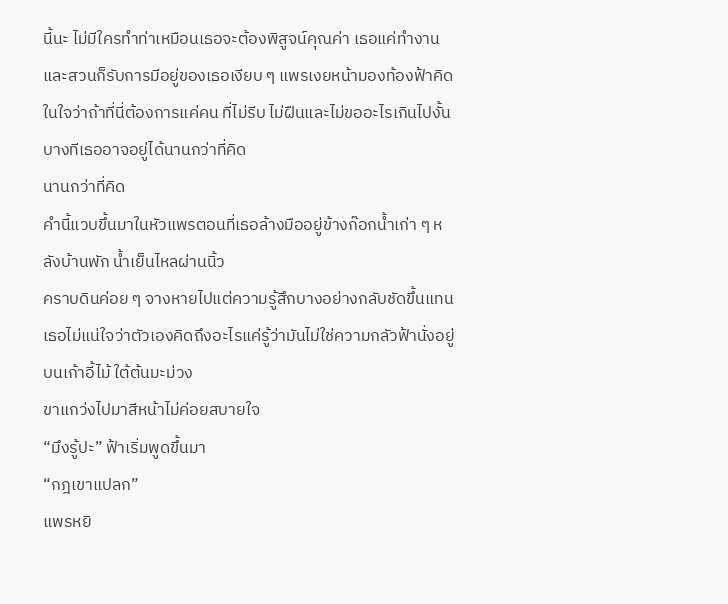นี้นะ ไม่มีใครทำท่าเหมือนเธอจะต้องพิสูจน์คุณค่า เธอแค่ทำงานและสวนก็รับการมีอยู่ของเธอเงียบ ๆ แพรเงยหน้ามองท้องฟ้าคิดในใจว่าถ้าที่นี่ต้องการแค่คน ที่ไม่รีบ ไม่ฝืนและไม่ขออะไรเกินไปงั้นบางทีเธออาจอยู่ได้นานกว่าที่คิด
นานกว่าที่คิด
คำนี้แวบขึ้นมาในหัวแพรตอนที่เธอล้างมืออยู่ข้างก๊อกน้ำเก่า ๆ หลังบ้านพัก น้ำเย็นไหลผ่านนิ้ว
คราบดินค่อย ๆ จางหายไปแต่ความรู้สึกบางอย่างกลับชัดขึ้นแทน
เธอไม่แน่ใจว่าตัวเองคิดถึงอะไรแค่รู้ว่ามันไม่ใช่ความกลัวฟ้านั่งอยู่บนเก้าอี้ไม้ ใต้ต้นมะม่วง
ขาแกว่งไปมาสีหน้าไม่ค่อยสบายใจ
“มึงรู้ปะ” ฟ้าเริ่มพูดขึ้นมา
“กฎเขาแปลก”
แพรหยิ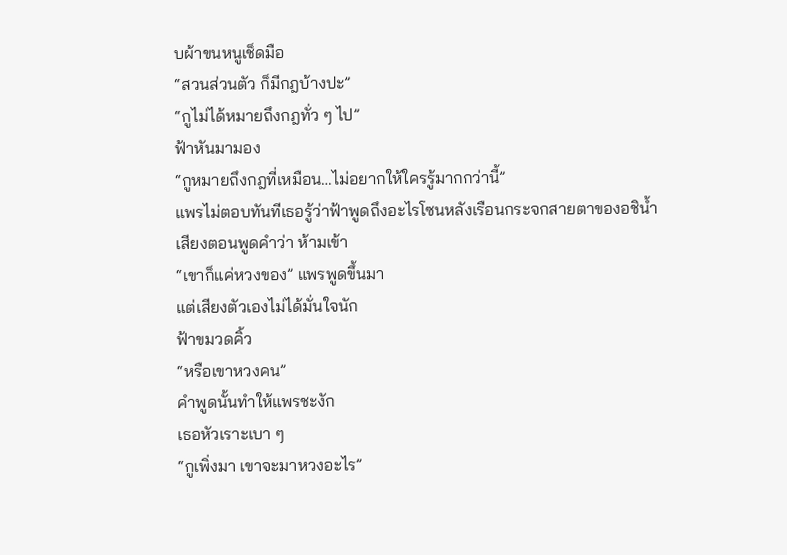บผ้าขนหนูเช็ดมือ
“สวนส่วนตัว ก็มีกฎบ้างปะ”
“กูไม่ได้หมายถึงกฎทั่ว ๆ ไป”
ฟ้าหันมามอง
“กูหมายถึงกฎที่เหมือน…ไม่อยากให้ใครรู้มากกว่านี้”
แพรไม่ตอบทันทีเธอรู้ว่าฟ้าพูดถึงอะไรโซนหลังเรือนกระจกสายตาของอชิน้ำเสียงตอนพูดคำว่า ห้ามเข้า
“เขาก็แค่หวงของ” แพรพูดขึ้นมา
แต่เสียงตัวเองไม่ได้มั่นใจนัก
ฟ้าขมวดคิ้ว
“หรือเขาหวงคน”
คำพูดนั้นทำให้แพรชะงัก
เธอหัวเราะเบา ๆ
“กูเพิ่งมา เขาจะมาหวงอะไร”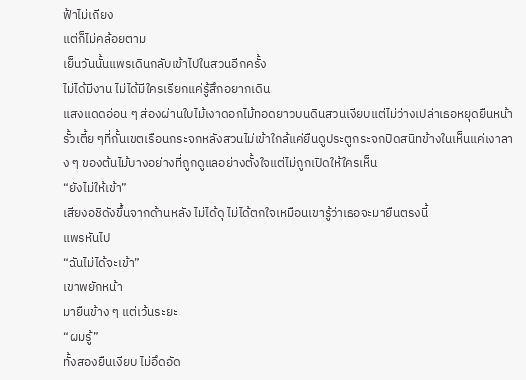ฟ้าไม่เถียง
แต่ก็ไม่คล้อยตาม
เย็นวันนั้นแพรเดินกลับเข้าไปในสวนอีกครั้ง
ไม่ได้มีงาน ไม่ได้มีใครเรียกแค่รู้สึกอยากเดิน
แสงแดดอ่อน ๆ ส่องผ่านใบไม้เงาดอกไม้ทอดยาวบนดินสวนเงียบแต่ไม่ว่างเปล่าเธอหยุดยืนหน้ารั้วเตี้ย ๆที่กั้นเขตเรือนกระจกหลังสวนไม่เข้าใกล้แค่ยืนดูประตูกระจกปิดสนิทข้างในเห็นแค่เงาลาง ๆ ของต้นไม้บางอย่างที่ถูกดูแลอย่างตั้งใจแต่ไม่ถูกเปิดให้ใครเห็น
“ยังไม่ให้เข้า”
เสียงอชิดังขึ้นจากด้านหลัง ไม่ได้ดุ ไม่ได้ตกใจเหมือนเขารู้ว่าเธอจะมายืนตรงนี้
แพรหันไป
“ฉันไม่ได้จะเข้า”
เขาพยักหน้า
มายืนข้าง ๆ แต่เว้นระยะ
“ผมรู้”
ทั้งสองยืนเงียบ ไม่อึดอัด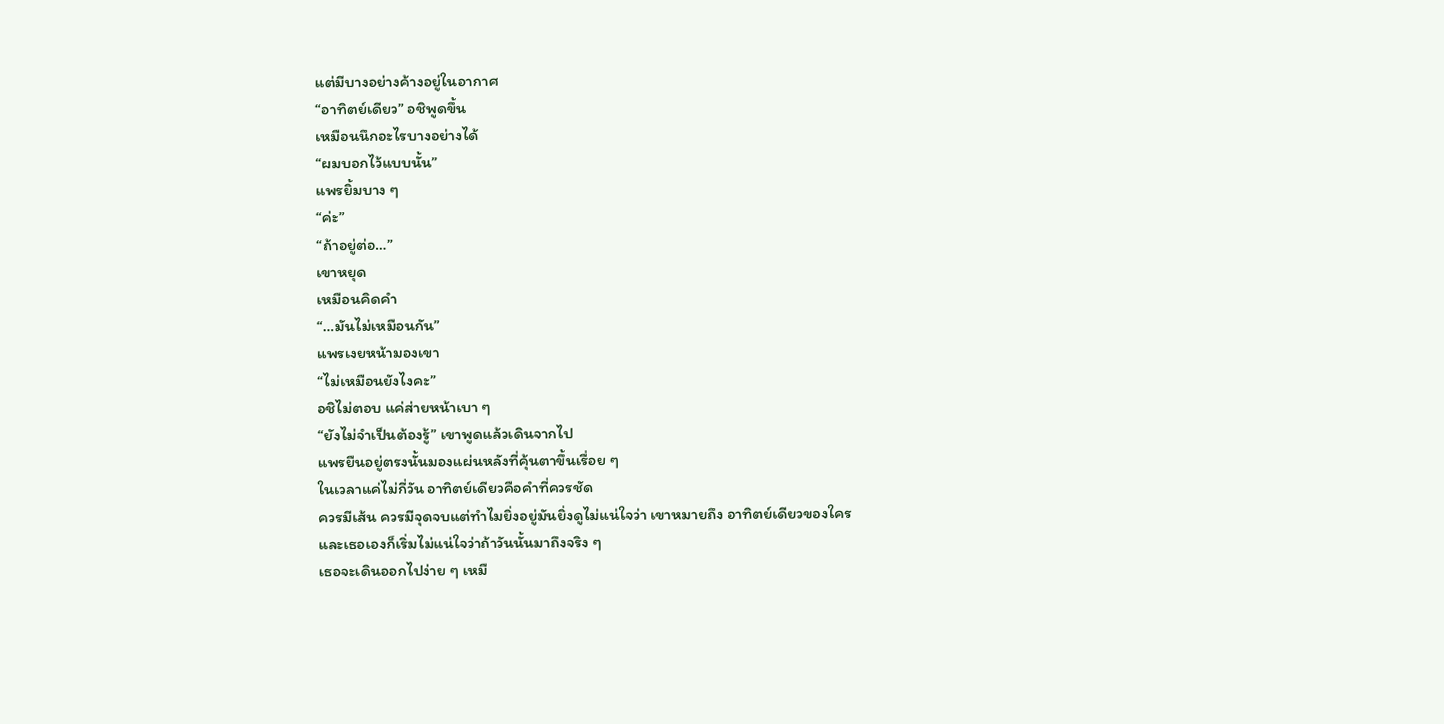แต่มีบางอย่างค้างอยู่ในอากาศ
“อาทิตย์เดียว” อชิพูดขึ้น
เหมือนนึกอะไรบางอย่างได้
“ผมบอกไว้แบบนั้น”
แพรยิ้มบาง ๆ
“ค่ะ”
“ถ้าอยู่ต่อ…”
เขาหยุด
เหมือนคิดคำ
“…มันไม่เหมือนกัน”
แพรเงยหน้ามองเขา
“ไม่เหมือนยังไงคะ”
อชิไม่ตอบ แค่ส่ายหน้าเบา ๆ
“ยังไม่จำเป็นต้องรู้” เขาพูดแล้วเดินจากไป
แพรยืนอยู่ตรงนั้นมองแผ่นหลังที่คุ้นตาขึ้นเรื่อย ๆ
ในเวลาแค่ไม่กี่วัน อาทิตย์เดียวคือคำที่ควรชัด
ควรมีเส้น ควรมีจุดจบแต่ทำไมยิ่งอยู่มันยิ่งดูไม่แน่ใจว่า เขาหมายถึง อาทิตย์เดียวของใคร
และเธอเองก็เริ่มไม่แน่ใจว่าถ้าวันนั้นมาถึงจริง ๆ
เธอจะเดินออกไปง่าย ๆ เหมื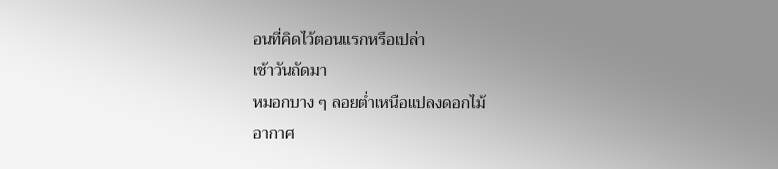อนที่คิดไว้ตอนแรกหรือเปล่า
เช้าวันถัดมา
หมอกบาง ๆ ลอยต่ำเหนือแปลงดอกไม้
อากาศ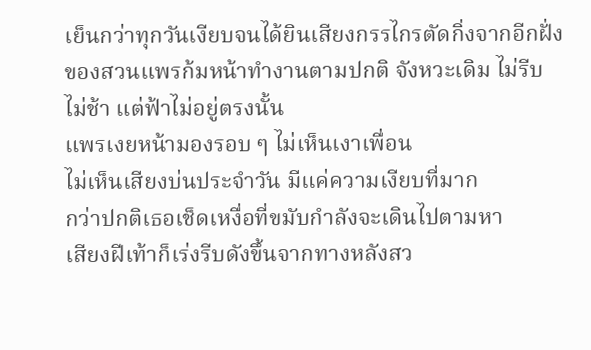เย็นกว่าทุกวันเงียบจนได้ยินเสียงกรรไกรตัดกิ่งจากอีกฝั่งของสวนแพรก้มหน้าทำงานตามปกติ จังหวะเดิม ไม่รีบ ไม่ช้า แต่ฟ้าไม่อยู่ตรงนั้น
แพรเงยหน้ามองรอบ ๆ ไม่เห็นเงาเพื่อน
ไม่เห็นเสียงบ่นประจำวัน มีแค่ความเงียบที่มาก
กว่าปกติเธอเช็ดเหงื่อที่ขมับกำลังจะเดินไปตามหา
เสียงฝีเท้าก็เร่งรีบดังขึ้นจากทางหลังสว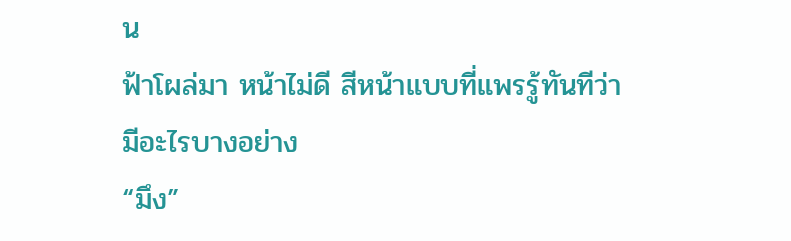น
ฟ้าโผล่มา หน้าไม่ดี สีหน้าแบบที่แพรรู้ทันทีว่า
มีอะไรบางอย่าง
“มึง”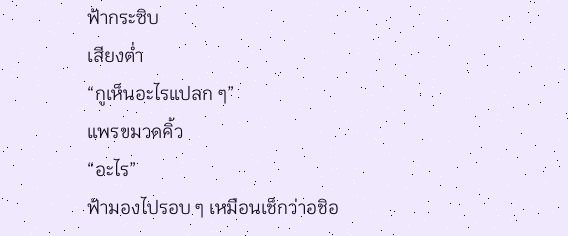ฟ้ากระซิบ
เสียงต่ำ
“กูเห็นอะไรแปลก ๆ”
แพรขมวดคิ้ว
“อะไร”
ฟ้ามองไปรอบ ๆ เหมือนเช็กว่าอชิอ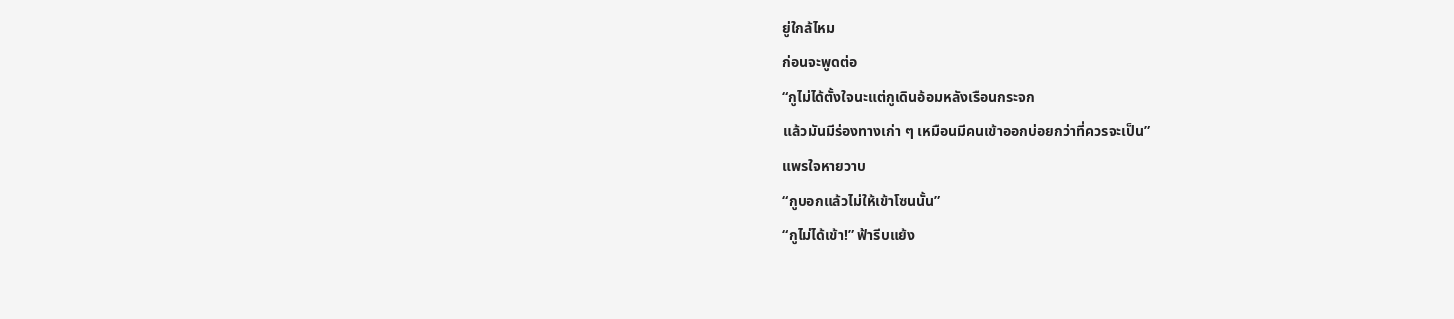ยู่ใกล้ไหม
ก่อนจะพูดต่อ
“กูไม่ได้ตั้งใจนะแต่กูเดินอ้อมหลังเรือนกระจก
แล้วมันมีร่องทางเก่า ๆ เหมือนมีคนเข้าออกบ่อยกว่าที่ควรจะเป็น”
แพรใจหายวาบ
“กูบอกแล้วไม่ให้เข้าโซนนั้น”
“กูไม่ได้เข้า!” ฟ้ารีบแย้ง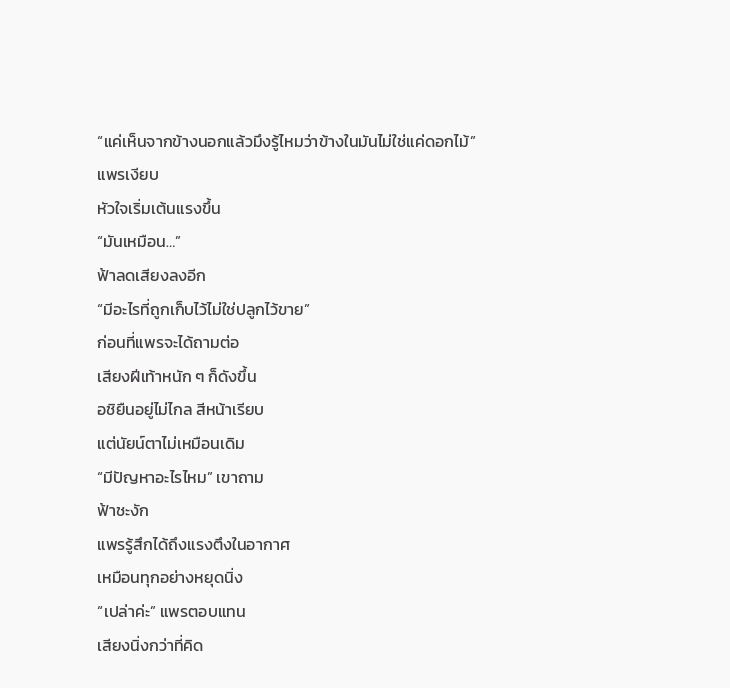“แค่เห็นจากข้างนอกแล้วมึงรู้ไหมว่าข้างในมันไม่ใช่แค่ดอกไม้”
แพรเงียบ
หัวใจเริ่มเต้นแรงขึ้น
“มันเหมือน…”
ฟ้าลดเสียงลงอีก
“มีอะไรที่ถูกเก็บไว้ไม่ใช่ปลูกไว้ขาย”
ก่อนที่แพรจะได้ถามต่อ
เสียงฝีเท้าหนัก ๆ ก็ดังขึ้น
อชิยืนอยู่ไม่ไกล สีหน้าเรียบ
แต่นัยน์ตาไม่เหมือนเดิม
“มีปัญหาอะไรไหม” เขาถาม
ฟ้าชะงัก
แพรรู้สึกได้ถึงแรงตึงในอากาศ
เหมือนทุกอย่างหยุดนิ่ง
“เปล่าค่ะ” แพรตอบแทน
เสียงนิ่งกว่าที่คิด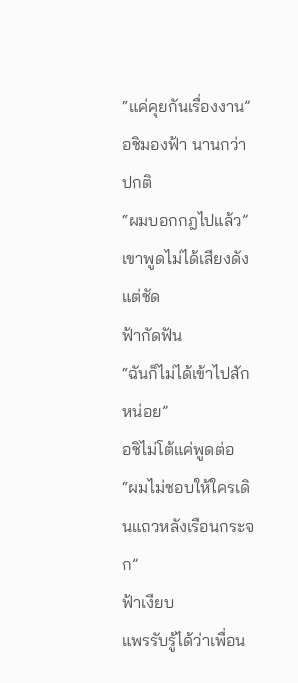“แค่คุยกันเรื่องงาน”
อชิมองฟ้า นานกว่าปกติ
“ผมบอกกฎไปแล้ว”
เขาพูดไม่ได้เสียงดังแต่ชัด
ฟ้ากัดฟัน
“ฉันก็ไม่ได้เข้าไปสักหน่อย”
อชิไม่โต้แค่พูดต่อ
“ผมไม่ชอบให้ใครเดินแถวหลังเรือนกระจก”
ฟ้าเงียบ
แพรรับรู้ได้ว่าเพื่อน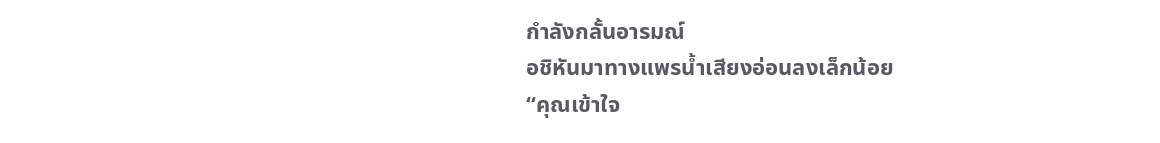กำลังกลั้นอารมณ์
อชิหันมาทางแพรน้ำเสียงอ่อนลงเล็กน้อย
“คุณเข้าใจ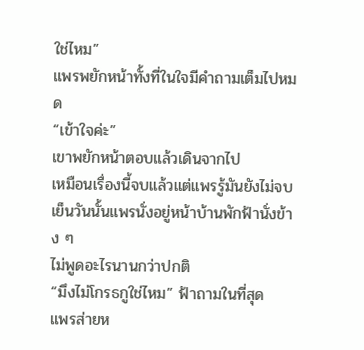ใช่ไหม”
แพรพยักหน้าทั้งที่ในใจมีคำถามเต็มไปหมด
“เข้าใจค่ะ”
เขาพยักหน้าตอบแล้วเดินจากไป
เหมือนเรื่องนี้จบแล้วแต่แพรรู้มันยังไม่จบ
เย็นวันนั้นแพรนั่งอยู่หน้าบ้านพักฟ้านั่งข้าง ๆ
ไม่พูดอะไรนานกว่าปกติ
“มึงไม่โกรธกูใช่ไหม” ฟ้าถามในที่สุด
แพรส่ายห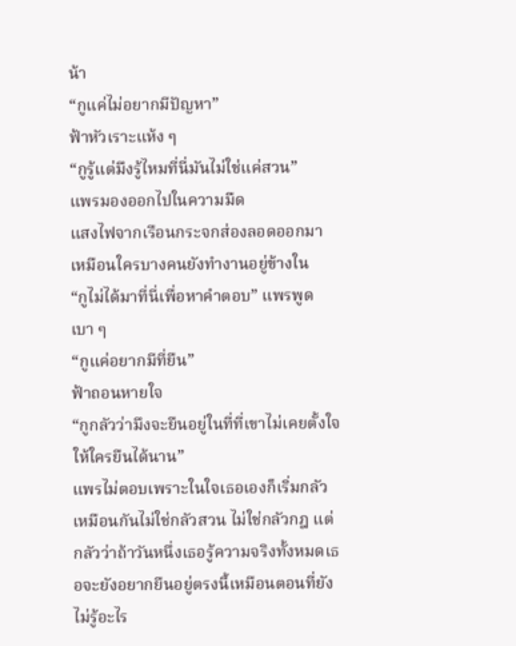น้า
“กูแค่ไม่อยากมีปัญหา”
ฟ้าหัวเราะแห้ง ๆ
“กูรู้แต่มึงรู้ไหมที่นี่มันไม่ใช่แค่สวน”
แพรมองออกไปในความมืด
แสงไฟจากเรือนกระจกส่องลอดออกมา
เหมือนใครบางคนยังทำงานอยู่ข้างใน
“กูไม่ได้มาที่นี่เพื่อหาคำตอบ” แพรพูดเบา ๆ
“กูแค่อยากมีที่ยืน”
ฟ้าถอนหายใจ
“กูกลัวว่ามึงจะยืนอยู่ในที่ที่เขาไม่เคยตั้งใจให้ใครยืนได้นาน”
แพรไม่ตอบเพราะในใจเธอเองก็เริ่มกลัวเหมือนกันไม่ใช่กลัวสวน ไม่ใช่กลัวกฎ แต่กลัวว่าถ้าวันหนึ่งเธอรู้ความจริงทั้งหมดเธอจะยังอยากยืนอยู่ตรงนี้เหมือนตอนที่ยังไม่รู้อะไร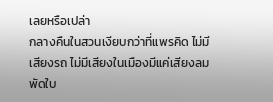เลยหรือเปล่า
กลางคืนในสวนเงียบกว่าที่แพรคิด ไม่มีเสียงรถ ไม่มีเสียงในเมืองมีแค่เสียงลมพัดใบ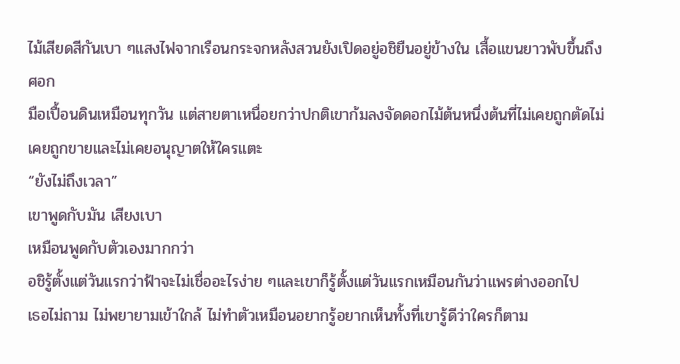ไม้เสียดสีกันเบา ๆแสงไฟจากเรือนกระจกหลังสวนยังเปิดอยู่อชิยืนอยู่ข้างใน เสื้อแขนยาวพับขึ้นถึงศอก
มือเปื้อนดินเหมือนทุกวัน แต่สายตาเหนื่อยกว่าปกติเขาก้มลงจัดดอกไม้ต้นหนึ่งต้นที่ไม่เคยถูกตัดไม่เคยถูกขายและไม่เคยอนุญาตให้ใครแตะ
“ยังไม่ถึงเวลา”
เขาพูดกับมัน เสียงเบา
เหมือนพูดกับตัวเองมากกว่า
อชิรู้ตั้งแต่วันแรกว่าฟ้าจะไม่เชื่ออะไรง่าย ๆและเขาก็รู้ตั้งแต่วันแรกเหมือนกันว่าแพรต่างออกไป
เธอไม่ถาม ไม่พยายามเข้าใกล้ ไม่ทำตัวเหมือนอยากรู้อยากเห็นทั้งที่เขารู้ดีว่าใครก็ตาม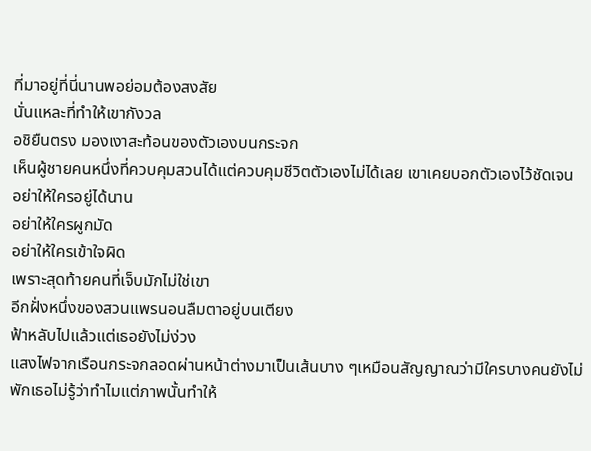ที่มาอยู่ที่นี่นานพอย่อมต้องสงสัย
นั่นแหละที่ทำให้เขากังวล
อชิยืนตรง มองเงาสะท้อนของตัวเองบนกระจก
เห็นผู้ชายคนหนึ่งที่ควบคุมสวนได้แต่ควบคุมชีวิตตัวเองไม่ได้เลย เขาเคยบอกตัวเองไว้ชัดเจน
อย่าให้ใครอยู่ได้นาน
อย่าให้ใครผูกมัด
อย่าให้ใครเข้าใจผิด
เพราะสุดท้ายคนที่เจ็บมักไม่ใช่เขา
อีกฝั่งหนึ่งของสวนแพรนอนลืมตาอยู่บนเตียง
ฟ้าหลับไปแล้วแต่เธอยังไม่ง่วง
แสงไฟจากเรือนกระจกลอดผ่านหน้าต่างมาเป็นเส้นบาง ๆเหมือนสัญญาณว่ามีใครบางคนยังไม่พักเธอไม่รู้ว่าทำไมแต่ภาพนั้นทำให้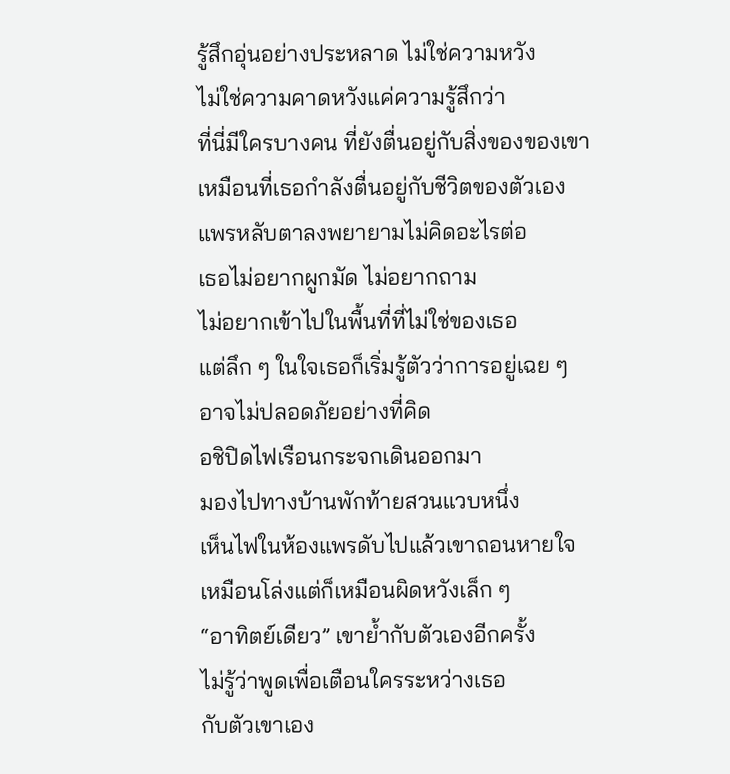รู้สึกอุ่นอย่างประหลาด ไม่ใช่ความหวัง
ไม่ใช่ความคาดหวังแค่ความรู้สึกว่า
ที่นี่มีใครบางคน ที่ยังตื่นอยู่กับสิ่งของของเขา
เหมือนที่เธอกำลังตื่นอยู่กับชีวิตของตัวเอง
แพรหลับตาลงพยายามไม่คิดอะไรต่อ
เธอไม่อยากผูกมัด ไม่อยากถาม
ไม่อยากเข้าไปในพื้นที่ที่ไม่ใช่ของเธอ
แต่ลึก ๆ ในใจเธอก็เริ่มรู้ตัวว่าการอยู่เฉย ๆ
อาจไม่ปลอดภัยอย่างที่คิด
อชิปิดไฟเรือนกระจกเดินออกมา
มองไปทางบ้านพักท้ายสวนแวบหนึ่ง
เห็นไฟในห้องแพรดับไปแล้วเขาถอนหายใจ
เหมือนโล่งแต่ก็เหมือนผิดหวังเล็ก ๆ
“อาทิตย์เดียว” เขาย้ำกับตัวเองอีกครั้ง
ไม่รู้ว่าพูดเพื่อเตือนใครระหว่างเธอ
กับตัวเขาเอง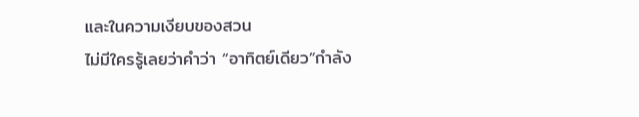และในความเงียบของสวน
ไม่มีใครรู้เลยว่าคำว่า “อาทิตย์เดียว”กำลัง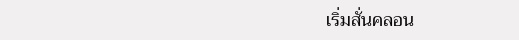เริ่มสั่นคลอน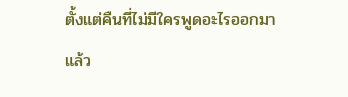ตั้งแต่คืนที่ไม่มีใครพูดอะไรออกมาแล้ว